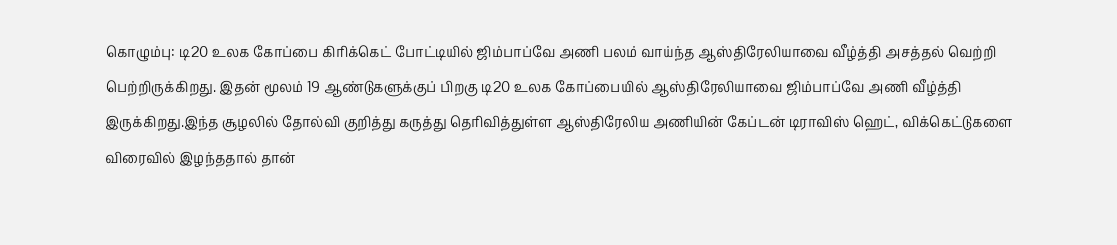கொழும்பு: டி20 உலக கோப்பை கிரிக்கெட் போட்டியில் ஜிம்பாப்வே அணி பலம் வாய்ந்த ஆஸ்திரேலியாவை வீழ்த்தி அசத்தல் வெற்றி பெற்றிருக்கிறது. இதன் மூலம் 19 ஆண்டுகளுக்குப் பிறகு டி20 உலக கோப்பையில் ஆஸ்திரேலியாவை ஜிம்பாப்வே அணி வீழ்த்தி இருக்கிறது.இந்த சூழலில் தோல்வி குறித்து கருத்து தெரிவித்துள்ள ஆஸ்திரேலிய அணியின் கேப்டன் டிராவிஸ் ஹெட், விக்கெட்டுகளை விரைவில் இழந்ததால் தான்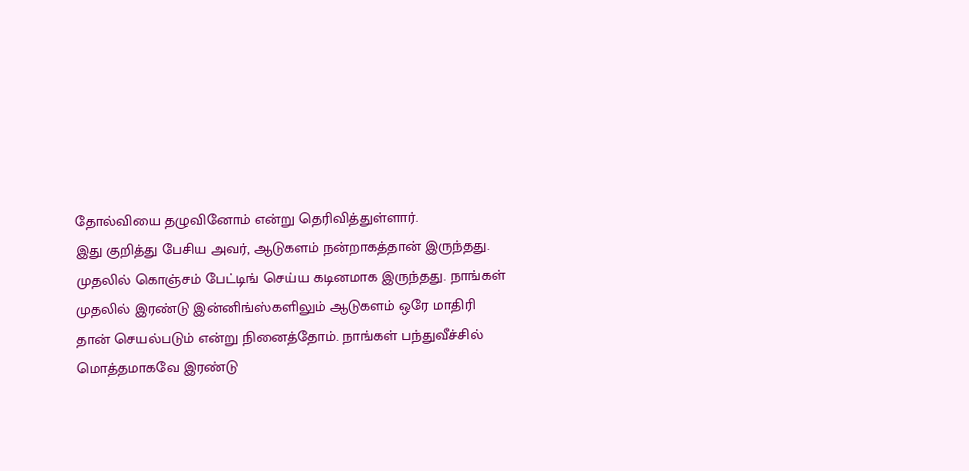தோல்வியை தழுவினோம் என்று தெரிவித்துள்ளார்.
இது குறித்து பேசிய அவர், ஆடுகளம் நன்றாகத்தான் இருந்தது. முதலில் கொஞ்சம் பேட்டிங் செய்ய கடினமாக இருந்தது. நாங்கள் முதலில் இரண்டு இன்னிங்ஸ்களிலும் ஆடுகளம் ஒரே மாதிரி தான் செயல்படும் என்று நினைத்தோம். நாங்கள் பந்துவீச்சில் மொத்தமாகவே இரண்டு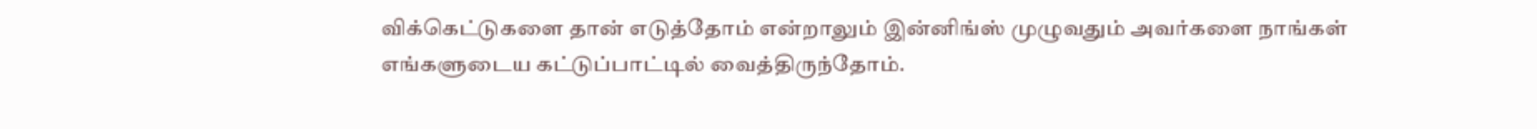விக்கெட்டுகளை தான் எடுத்தோம் என்றாலும் இன்னிங்ஸ் முழுவதும் அவர்களை நாங்கள் எங்களுடைய கட்டுப்பாட்டில் வைத்திருந்தோம்.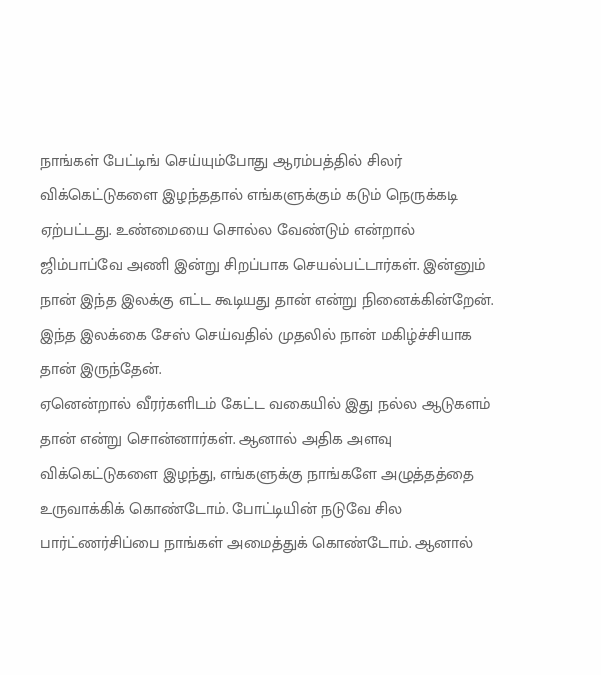நாங்கள் பேட்டிங் செய்யும்போது ஆரம்பத்தில் சிலர் விக்கெட்டுகளை இழந்ததால் எங்களுக்கும் கடும் நெருக்கடி ஏற்பட்டது. உண்மையை சொல்ல வேண்டும் என்றால் ஜிம்பாப்வே அணி இன்று சிறப்பாக செயல்பட்டார்கள். இன்னும் நான் இந்த இலக்கு எட்ட கூடியது தான் என்று நினைக்கின்றேன். இந்த இலக்கை சேஸ் செய்வதில் முதலில் நான் மகிழ்ச்சியாக தான் இருந்தேன்.
ஏனென்றால் வீரர்களிடம் கேட்ட வகையில் இது நல்ல ஆடுகளம் தான் என்று சொன்னார்கள். ஆனால் அதிக அளவு விக்கெட்டுகளை இழந்து, எங்களுக்கு நாங்களே அழுத்தத்தை உருவாக்கிக் கொண்டோம். போட்டியின் நடுவே சில பார்ட்ணர்சிப்பை நாங்கள் அமைத்துக் கொண்டோம். ஆனால்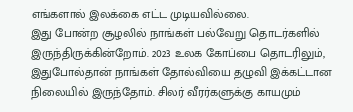எங்களால் இலக்கை எட்ட முடியவில்லை.
இது போன்ற சூழலில் நாங்கள் பல்வேறு தொடர்களில் இருந்திருக்கின்றோம். 2023 உலக கோப்பை தொடரிலும், இதுபோல்தான் நாங்கள் தோல்வியை தழுவி இக்கட்டான நிலையில் இருந்தோம். சிலர் வீரர்களுக்கு காயமும்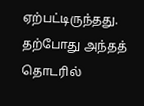ஏற்பட்டிருந்தது. தற்போது அந்தத் தொடரில்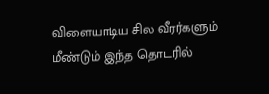விளையாடிய சில வீரர்களும் மீண்டும் இந்த தொடரில்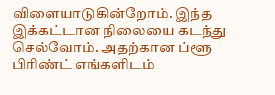விளையாடுகின்றோம். இந்த இக்கட்டான நிலையை கடந்து செல்வோம். அதற்கான ப்ளூ பிரிண்ட் எங்களிடம்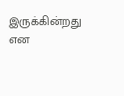இருக்கின்றது என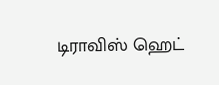டிராவிஸ் ஹெட்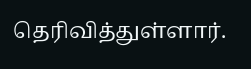தெரிவித்துள்ளார்.